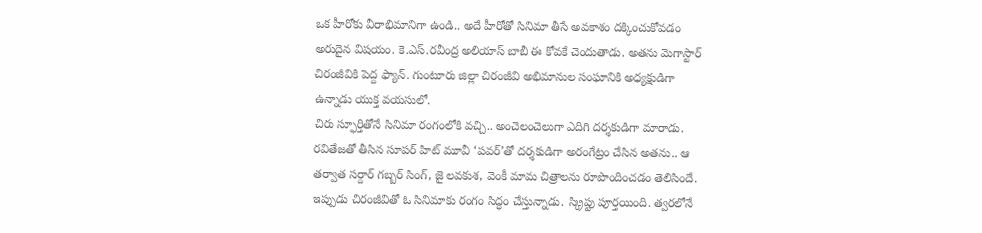ఒక హీరోకు వీరాభిమానిగా ఉండి.. అదే హీరోతో సినిమా తీసే అవకాశం దక్కించుకోవడం అరుదైన విషయం. కె.ఎస్.రవీంద్ర అలియాస్ బాబీ ఈ కోవకే చెందుతాడు. అతను మెగాస్టార్ చిరంజీవికి పెద్ద ఫ్యాన్. గుంటూరు జిల్లా చిరంజీవి అభిమానుల సంఘానికి అధ్యక్షుడిగా ఉన్నాడు యుక్త వయసులో.
చిరు స్ఫూర్తితోనే సినిమా రంగంలోకి వచ్చి.. అంచెలంచెలుగా ఎదిగి దర్శకుడిగా మారాడు. రవితేజతో తీసిన సూపర్ హిట్ మూవీ ‘పవర్’తో దర్శకుడిగా అరంగేట్రం చేసిన అతను.. ఆ తర్వాత సర్దార్ గబ్బర్ సింగ్, జై లవకుశ, వెంకీ మామ చిత్రాలను రూపొందించడం తెలిసిందే.
ఇప్పుడు చిరంజీవితో ఓ సినిమాకు రంగం సిద్ధం చేస్తున్నాడు. స్క్రిప్టు పూర్తయింది. త్వరలోనే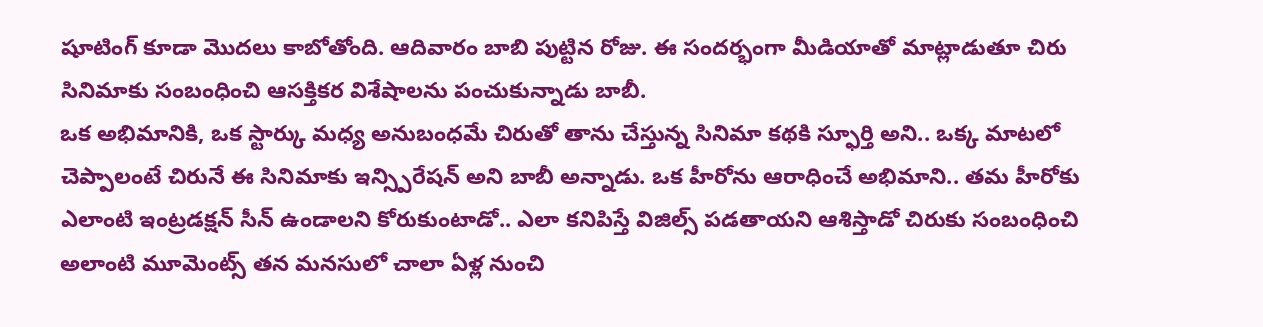షూటింగ్ కూడా మొదలు కాబోతోంది. ఆదివారం బాబి పుట్టిన రోజు. ఈ సందర్భంగా మీడియాతో మాట్లాడుతూ చిరు సినిమాకు సంబంధించి ఆసక్తికర విశేషాలను పంచుకున్నాడు బాబీ.
ఒక అభిమానికి, ఒక స్టార్కు మధ్య అనుబంధమే చిరుతో తాను చేస్తున్న సినిమా కథకి స్ఫూర్తి అని.. ఒక్క మాటలో చెప్పాలంటే చిరునే ఈ సినిమాకు ఇన్స్పిరేషన్ అని బాబీ అన్నాడు. ఒక హీరోను ఆరాధించే అభిమాని.. తమ హీరోకు ఎలాంటి ఇంట్రడక్షన్ సీన్ ఉండాలని కోరుకుంటాడో.. ఎలా కనిపిస్తే విజిల్స్ పడతాయని ఆశిస్తాడో చిరుకు సంబంధించి అలాంటి మూమెంట్స్ తన మనసులో చాలా ఏళ్ల నుంచి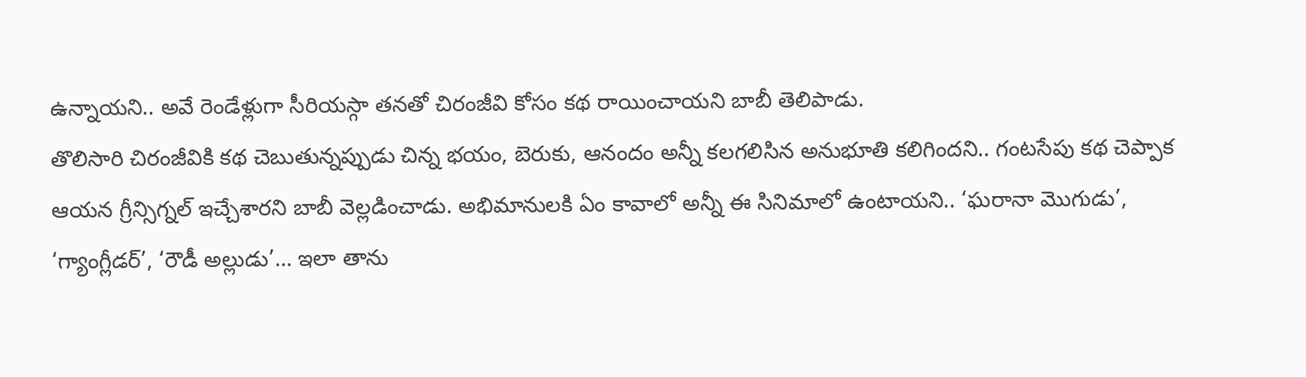ఉన్నాయని.. అవే రెండేళ్లుగా సీరియస్గా తనతో చిరంజీవి కోసం కథ రాయించాయని బాబీ తెలిపాడు.
తొలిసారి చిరంజీవికి కథ చెబుతున్నప్పుడు చిన్న భయం, బెరుకు, ఆనందం అన్నీ కలగలిసిన అనుభూతి కలిగిందని.. గంటసేపు కథ చెప్పాక ఆయన గ్రీన్సిగ్నల్ ఇచ్చేశారని బాబీ వెల్లడించాడు. అభిమానులకి ఏం కావాలో అన్నీ ఈ సినిమాలో ఉంటాయని.. ‘ఘరానా మొగుడు’, ‘గ్యాంగ్లీడర్’, ‘రౌడీ అల్లుడు’… ఇలా తాను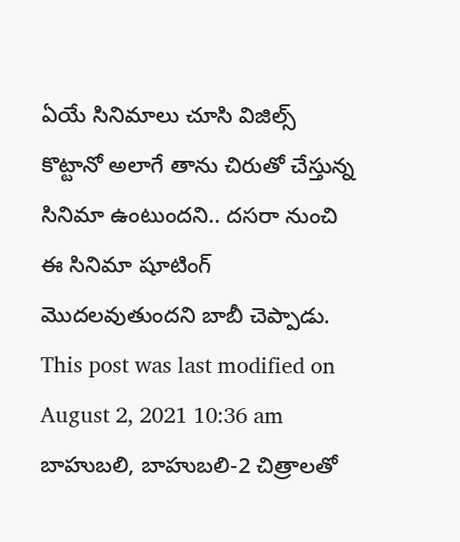ఏయే సినిమాలు చూసి విజిల్స్ కొట్టానో అలాగే తాను చిరుతో చేస్తున్న సినిమా ఉంటుందని.. దసరా నుంచి ఈ సినిమా షూటింగ్ మొదలవుతుందని బాబీ చెప్పాడు.
This post was last modified on August 2, 2021 10:36 am
బాహుబలి, బాహుబలి-2 చిత్రాలతో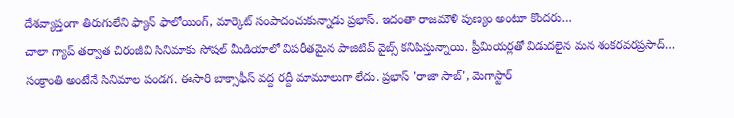దేశవ్యాప్తంగా తిరుగులేని ఫ్యాన్ ఫాలోయింగ్, మార్కెట్ సంపాదంచుకున్నాడు ప్రభాస్. ఇదంతా రాజమౌళి పుణ్యం అంటూ కొందరు…
చాలా గ్యాప్ తర్వాత చిరంజీవి సినిమాకు సోషల్ మీడియాలో విపరీతమైన పాజిటివ్ వైబ్స్ కనిపిస్తున్నాయి. ప్రీమియర్లతో విడుదలైన మన శంకరవరప్రసాద్…
సంక్రాంతి అంటేనే సినిమాల పండగ. ఈసారి బాక్సాఫీస్ వద్ద రద్దీ మామూలుగా లేదు. ప్రభాస్ 'రాజా సాబ్', మెగాస్టార్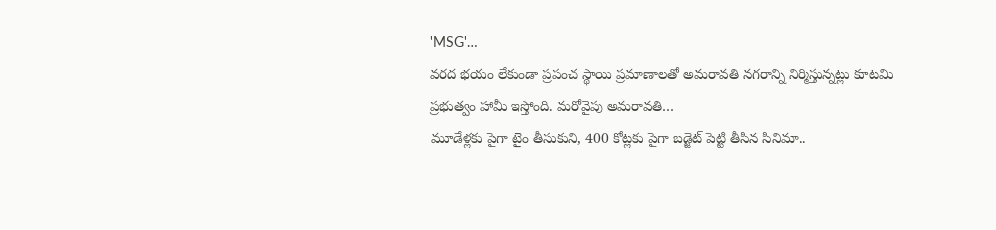'MSG'…
వరద భయం లేకుండా ప్రపంచ స్థాయి ప్రమాణాలతో అమరావతి నగరాన్ని నిర్మిస్తున్నట్లు కూటమి ప్రభుత్వం హామీ ఇస్తోంది. మరోవైపు అమరావతి…
మూడేళ్లకు పైగా టైం తీసుకుని, 400 కోట్లకు పైగా బడ్జెట్ పెట్టి తీసిన సినిమా..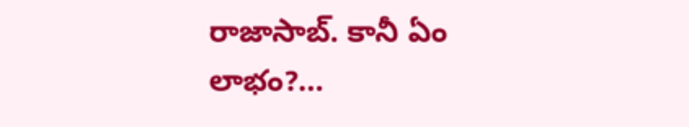రాజాసాబ్. కానీ ఏం లాభం?…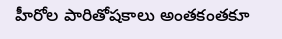హీరోల పారితోషకాలు అంతకంతకూ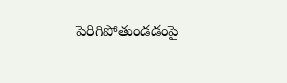పెరిగిపోతుండడంపై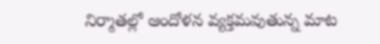నిర్మాతల్లో ఆందోళన వ్యక్తమవుతున్న మాట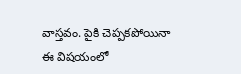వాస్తవం. పైకి చెప్పకపోయినా ఈ విషయంలో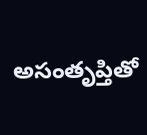అసంతృప్తితో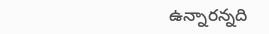ఉన్నారన్నది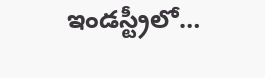ఇండస్ట్రీలో…